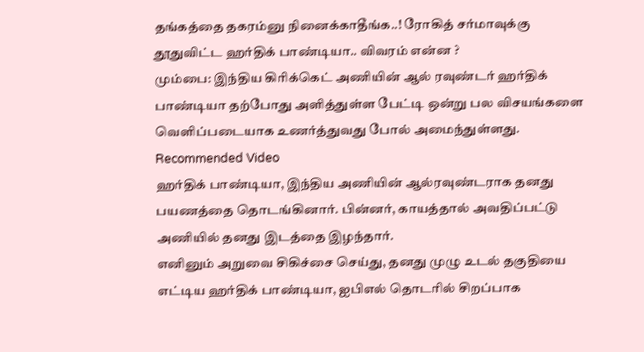தங்கத்தை தகரம்னு நினைக்காதீங்க..! ரோகித் சர்மாவுக்கு தூதுவிட்ட ஹர்திக் பாண்டியா.. விவரம் என்ன ?
மும்பை: இந்திய கிரிக்கெட் அணியின் ஆல் ரவுண்டர் ஹர்திக் பாண்டியா தற்போது அளித்துள்ள பேட்டி ஒன்று பல விசயங்களை வெளிப்படையாக உணர்த்துவது போல் அமைந்துள்ளது.
Recommended Video
ஹர்திக் பாண்டியா, இந்திய அணியின் ஆல்ரவுண்டராக தனது பயணத்தை தொடங்கினார். பின்னர், காயத்தால் அவதிப்பட்டு அணியில் தனது இடத்தை இழந்தார்.
எனினும் அறுவை சிகிச்சை செய்து, தனது முழு உடல் தகுதியை எட்டிய ஹர்திக் பாண்டியா, ஐபிஎல் தொடரில் சிறப்பாக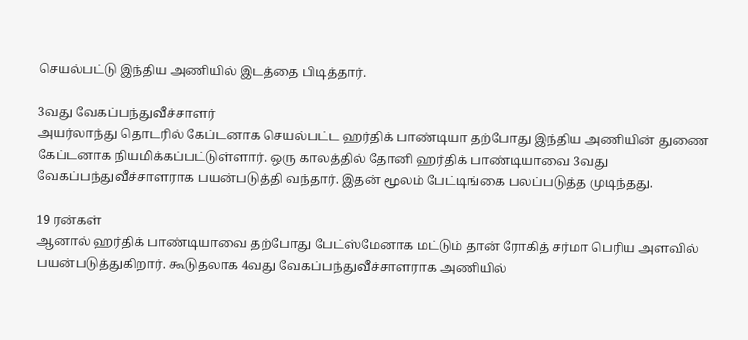செயல்பட்டு இந்திய அணியில் இடத்தை பிடித்தார்.

3வது வேகப்பந்துவீச்சாளர்
அயர்லாந்து தொடரில் கேப்டனாக செயல்பட்ட ஹர்திக் பாண்டியா தற்போது இந்திய அணியின் துணை கேப்டனாக நியமிக்கப்பட்டுள்ளார். ஒரு காலத்தில் தோனி ஹர்திக் பாண்டியாவை 3வது வேகப்பந்துவீச்சாளராக பயன்படுத்தி வந்தார். இதன் மூலம் பேட்டிங்கை பலப்படுத்த முடிந்தது.

19 ரன்கள்
ஆனால் ஹர்திக் பாண்டியாவை தற்போது பேட்ஸ்மேனாக மட்டும் தான் ரோகித் சர்மா பெரிய அளவில் பயன்படுத்துகிறார். கூடுதலாக 4வது வேகப்பந்துவீச்சாளராக அணியில்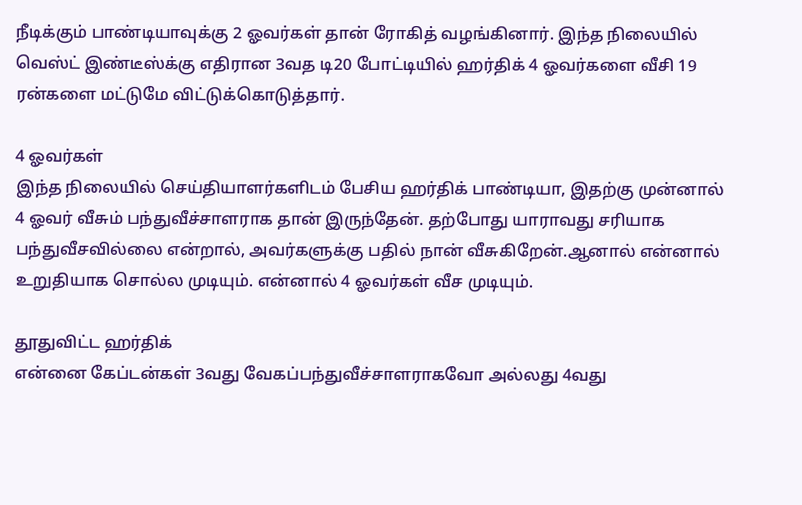நீடிக்கும் பாண்டியாவுக்கு 2 ஓவர்கள் தான் ரோகித் வழங்கினார். இந்த நிலையில் வெஸ்ட் இண்டீஸ்க்கு எதிரான 3வத டி20 போட்டியில் ஹர்திக் 4 ஓவர்களை வீசி 19 ரன்களை மட்டுமே விட்டுக்கொடுத்தார்.

4 ஓவர்கள்
இந்த நிலையில் செய்தியாளர்களிடம் பேசிய ஹர்திக் பாண்டியா, இதற்கு முன்னால் 4 ஓவர் வீசும் பந்துவீச்சாளராக தான் இருந்தேன். தற்போது யாராவது சரியாக பந்துவீசவில்லை என்றால், அவர்களுக்கு பதில் நான் வீசுகிறேன்.ஆனால் என்னால் உறுதியாக சொல்ல முடியும். என்னால் 4 ஓவர்கள் வீச முடியும்.

தூதுவிட்ட ஹர்திக்
என்னை கேப்டன்கள் 3வது வேகப்பந்துவீச்சாளராகவோ அல்லது 4வது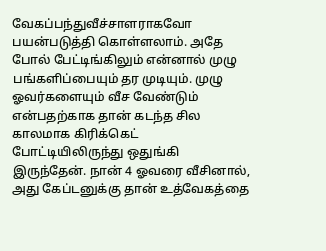வேகப்பந்துவீச்சாளராகவோ பயன்படுத்தி கொள்ளலாம். அதே போல் பேட்டிங்கிலும் என்னால் முழு பங்களிப்பையும் தர முடியும். முழு ஓவர்களையும் வீச வேண்டும் என்பதற்காக தான் கடந்த சில காலமாக கிரிக்கெட் போட்டியிலிருந்து ஒதுங்கி இருந்தேன். நான் 4 ஓவரை வீசினால், அது கேப்டனுக்கு தான் உத்வேகத்தை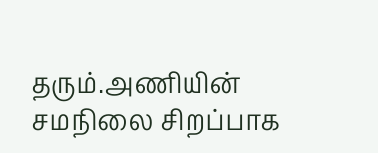தரும்.அணியின் சமநிலை சிறப்பாக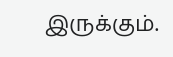இருக்கும்.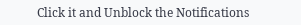Click it and Unblock the Notifications